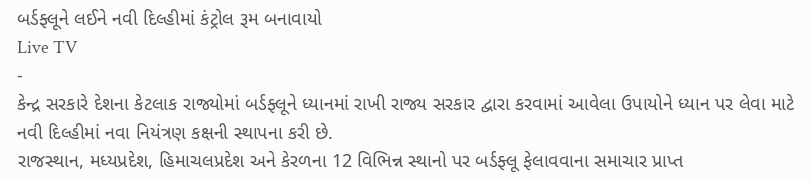બર્ડફ્લૂને લઈને નવી દિલ્હીમાં કંટ્રોલ રૂમ બનાવાયો
Live TV
-
કેન્દ્ર સરકારે દેશના કેટલાક રાજ્યોમાં બર્ડફ્લૂને ધ્યાનમાં રાખી રાજ્ય સરકાર દ્વારા કરવામાં આવેલા ઉપાયોને ધ્યાન પર લેવા માટે નવી દિલ્હીમાં નવા નિયંત્રણ કક્ષની સ્થાપના કરી છે.
રાજસ્થાન, મધ્યપ્રદેશ, હિમાચલપ્રદેશ અને કેરળના 12 વિભિન્ન સ્થાનો પર બર્ડફ્લૂ ફેલાવવાના સમાચાર પ્રાપ્ત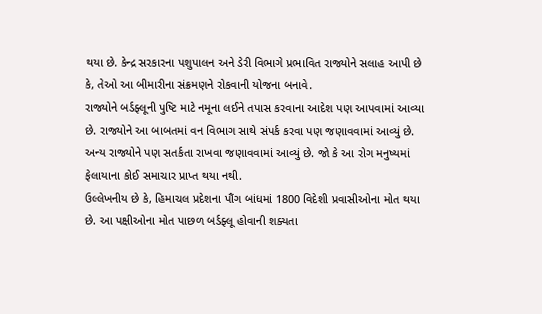થયા છે. કેન્દ્ર સરકારના પશુપાલન અને ડેરી વિભાગે પ્રભાવિત રાજ્યોને સલાહ આપી છે કે, તેઓ આ બીમારીના સંક્રમણને રોકવાની યોજના બનાવે.
રાજ્યોને બર્ડફ્લૂની પુષ્ટિ માટે નમૂના લઈને તપાસ કરવાના આદેશ પણ આપવામાં આવ્યા છે. રાજ્યોને આ બાબતમાં વન વિભાગ સાથે સંપર્ક કરવા પણ જણાવવામાં આવ્યું છે. અન્ય રાજ્યોને પણ સતર્કતા રાખવા જણાવવામાં આવ્યું છે. જો કે આ રોગ મનુષ્યમાં ફેલાયાના કોઈ સમાચાર પ્રાપ્ત થયા નથી.
ઉલ્લેખનીય છે કે, હિમાચલ પ્રદેશના પૌંગ બાંધમાં 1800 વિદેશી પ્રવાસીઓના મોત થયા છે. આ પક્ષીઓના મોત પાછળ બર્ડફ્લૂ હોવાની શક્યતા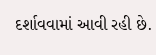દર્શાવવામાં આવી રહી છે.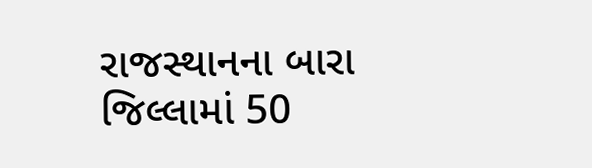રાજસ્થાનના બારા જિલ્લામાં 50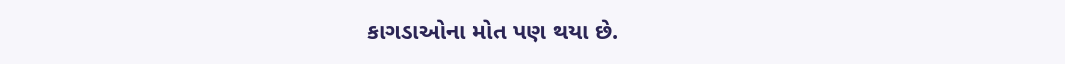કાગડાઓના મોત પણ થયા છે.